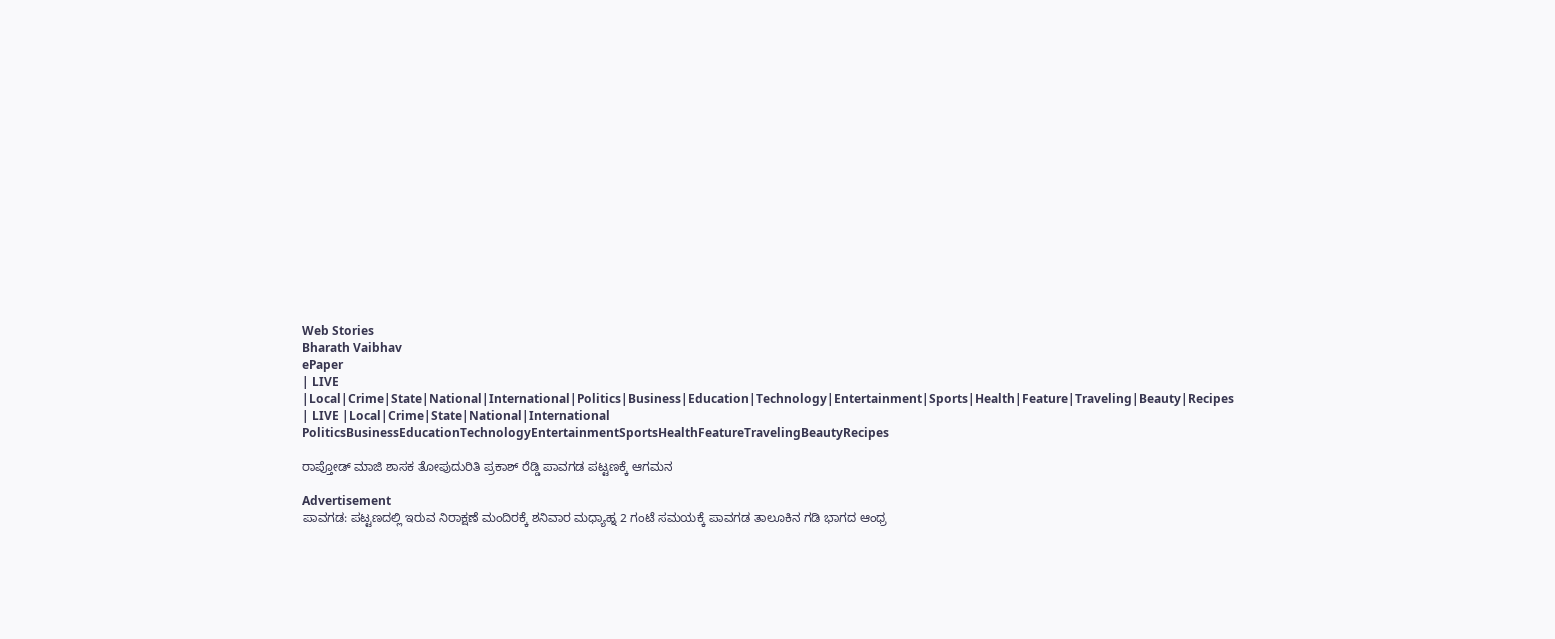Web Stories
Bharath Vaibhav
ePaper
| LIVE |Local|Crime|State|National|International|Politics|Business|Education|Technology|Entertainment|Sports|Health|Feature|Traveling|Beauty|Recipes
| LIVE |Local|Crime|State|National|International
PoliticsBusinessEducationTechnologyEntertainmentSportsHealthFeatureTravelingBeautyRecipes

ರಾಪ್ತೋಡ್ ಮಾಜಿ ಶಾಸಕ ತೋಪುದುರಿತಿ ಪ್ರಕಾಶ್ ರೆಡ್ಡಿ ಪಾವಗಡ ಪಟ್ಟಣಕ್ಕೆ ಆಗಮನ

Advertisement
ಪಾವಗಡ: ಪಟ್ಟಣದಲ್ಲಿ ಇರುವ ನಿರಾಕ್ಷಣೆ ಮಂದಿರಕ್ಕೆ ಶನಿವಾರ ಮಧ್ಯಾಹ್ನ 2 ಗಂಟೆ ಸಮಯಕ್ಕೆ ಪಾವಗಡ ತಾಲೂಕಿನ ಗಡಿ ಭಾಗದ ಆಂಧ್ರ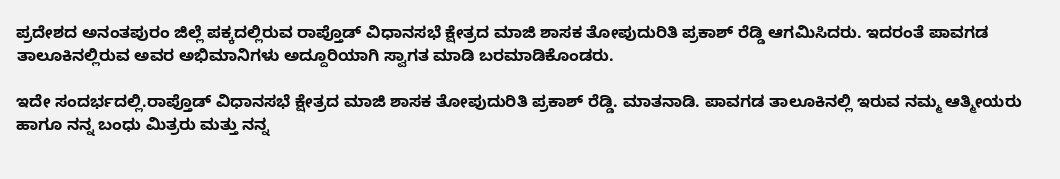ಪ್ರದೇಶದ ಅನಂತಪುರಂ ಜಿಲ್ಲೆ ಪಕ್ಕದಲ್ಲಿರುವ ರಾಪ್ತೊಡ್ ವಿಧಾನಸಭೆ ಕ್ಷೇತ್ರದ ಮಾಜಿ ಶಾಸಕ ತೋಪುದುರಿತಿ ಪ್ರಕಾಶ್ ರೆಡ್ಡಿ ಆಗಮಿಸಿದರು. ಇದರಂತೆ ಪಾವಗಡ ತಾಲೂಕಿನಲ್ಲಿರುವ ಅವರ ಅಭಿಮಾನಿಗಳು ಅದ್ದೂರಿಯಾಗಿ ಸ್ವಾಗತ ಮಾಡಿ ಬರಮಾಡಿಕೊಂಡರು.

ಇದೇ ಸಂದರ್ಭದಲ್ಲಿ.ರಾಪ್ತೊಡ್ ವಿಧಾನಸಭೆ ಕ್ಷೇತ್ರದ ಮಾಜಿ ಶಾಸಕ ತೋಪುದುರಿತಿ ಪ್ರಕಾಶ್ ರೆಡ್ಡಿ. ಮಾತನಾಡಿ. ಪಾವಗಡ ತಾಲೂಕಿನಲ್ಲಿ ಇರುವ ನಮ್ಮ ಆತ್ಮೀಯರು ಹಾಗೂ ನನ್ನ ಬಂಧು ಮಿತ್ರರು ಮತ್ತು ನನ್ನ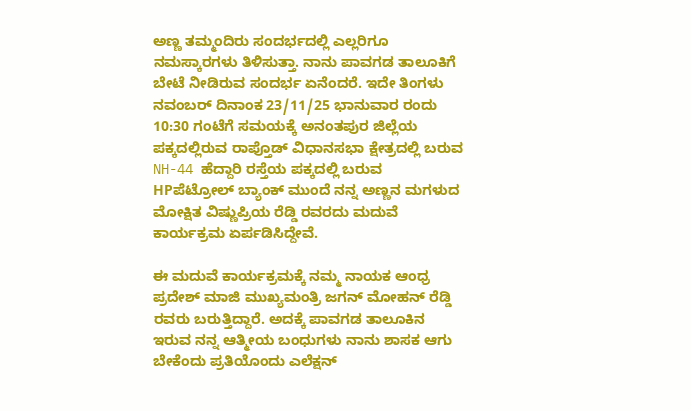ಅಣ್ಣ ತಮ್ಮಂದಿರು ಸಂದರ್ಭದಲ್ಲಿ ಎಲ್ಲರಿಗೂ ನಮಸ್ಕಾರಗಳು ತಿಳಿಸುತ್ತಾ. ನಾನು ಪಾವಗಡ ತಾಲೂಕಿಗೆ ಬೇಟೆ ನೀಡಿರುವ ಸಂದರ್ಭ ಏನೆಂದರೆ. ಇದೇ ತಿಂಗಳು ನವಂಬರ್ ದಿನಾಂಕ 23/11/25 ಭಾನುವಾರ ರಂದು 10:30 ಗಂಟೆಗೆ ಸಮಯಕ್ಕೆ ಅನಂತಪುರ ಜಿಲ್ಲೆಯ ಪಕ್ಕದಲ್ಲಿರುವ ರಾಪ್ತೊಡ್ ವಿಧಾನಸಭಾ ಕ್ಷೇತ್ರದಲ್ಲಿ ಬರುವ NH-44 ಹೆದ್ದಾರಿ ರಸ್ತೆಯ ಪಕ್ಕದಲ್ಲಿ ಬರುವ HPಪೆಟ್ರೋಲ್ ಬ್ಯಾಂಕ್ ಮುಂದೆ ನನ್ನ ಅಣ್ಣನ ಮಗಳುದ ಮೋಕ್ಷಿತ ವಿಷ್ಣುಪ್ರಿಯ ರೆಡ್ಡಿ ರವರದು ಮದುವೆ ಕಾರ್ಯಕ್ರಮ ಏರ್ಪಡಿಸಿದ್ದೇವೆ.

ಈ ಮದುವೆ ಕಾರ್ಯಕ್ರಮಕ್ಕೆ ನಮ್ಮ ನಾಯಕ ಆಂಧ್ರ ಪ್ರದೇಶ್ ಮಾಜಿ ಮುಖ್ಯಮಂತ್ರಿ ಜಗನ್ ಮೋಹನ್ ರೆಡ್ಡಿ ರವರು ಬರುತ್ತಿದ್ದಾರೆ. ಅದಕ್ಕೆ ಪಾವಗಡ ತಾಲೂಕಿನ ಇರುವ ನನ್ನ ಆತ್ಮೀಯ ಬಂಧುಗಳು ನಾನು ಶಾಸಕ ಆಗು ಬೇಕೆಂದು ಪ್ರತಿಯೊಂದು ಎಲೆಕ್ಷನ್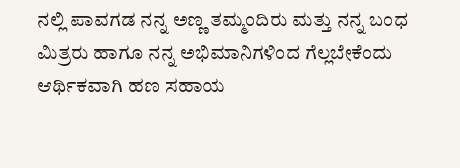ನಲ್ಲಿ ಪಾವಗಡ ನನ್ನ ಅಣ್ಣ ತಮ್ಮಂದಿರು ಮತ್ತು ನನ್ನ ಬಂಧ ಮಿತ್ರರು ಹಾಗೂ ನನ್ನ ಅಭಿಮಾನಿಗಳಿಂದ ಗೆಲ್ಲಬೇಕೆಂದು ಆರ್ಥಿಕವಾಗಿ ಹಣ ಸಹಾಯ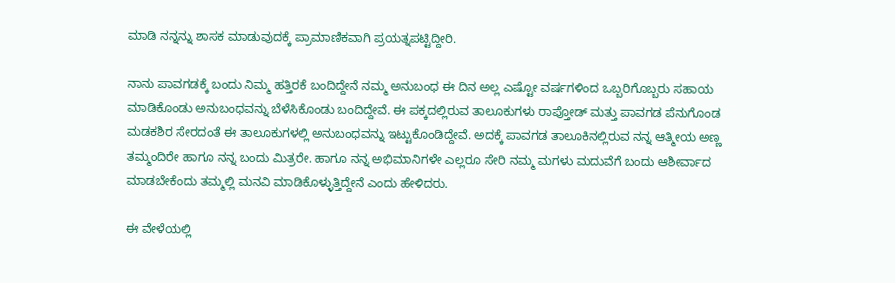ಮಾಡಿ ನನ್ನನ್ನು ಶಾಸಕ ಮಾಡುವುದಕ್ಕೆ ಪ್ರಾಮಾಣಿಕವಾಗಿ ಪ್ರಯತ್ನಪಟ್ಟಿದ್ದೀರಿ.

ನಾನು ಪಾವಗಡಕ್ಕೆ ಬಂದು ನಿಮ್ಮ ಹತ್ತಿರಕೆ ಬಂದಿದ್ದೇನೆ ನಮ್ಮ ಅನುಬಂಧ ಈ ದಿನ ಅಲ್ಲ ಎಷ್ಟೋ ವರ್ಷಗಳಿಂದ ಒಬ್ಬರಿಗೊಬ್ಬರು ಸಹಾಯ ಮಾಡಿಕೊಂಡು ಅನುಬಂಧವನ್ನು ಬೆಳೆಸಿಕೊಂಡು ಬಂದಿದ್ದೇವೆ. ಈ ಪಕ್ಕದಲ್ಲಿರುವ ತಾಲೂಕುಗಳು ರಾಪ್ತೋಡ್ ಮತ್ತು ಪಾವಗಡ ಪೆನುಗೊಂಡ ಮಡಕಶಿರ ಸೇರದಂತೆ ಈ ತಾಲೂಕುಗಳಲ್ಲಿ ಅನುಬಂಧವನ್ನು ಇಟ್ಟುಕೊಂಡಿದ್ದೇವೆ. ಅದಕ್ಕೆ ಪಾವಗಡ ತಾಲೂಕಿನಲ್ಲಿರುವ ನನ್ನ ಆತ್ಮೀಯ ಅಣ್ಣ ತಮ್ಮಂದಿರೇ ಹಾಗೂ ನನ್ನ ಬಂದು ಮಿತ್ರರೇ. ಹಾಗೂ ನನ್ನ ಅಭಿಮಾನಿಗಳೇ ಎಲ್ಲರೂ ಸೇರಿ ನಮ್ಮ ಮಗಳು ಮದುವೆಗೆ ಬಂದು ಆಶೀರ್ವಾದ ಮಾಡಬೇಕೆಂದು ತಮ್ಮಲ್ಲಿ ಮನವಿ ಮಾಡಿಕೊಳ್ಳುತ್ತಿದ್ದೇನೆ ಎಂದು ಹೇಳಿದರು.

ಈ ವೇಳೆಯಲ್ಲಿ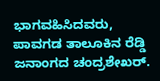ಭಾಗವಹಿಸಿದವರು, ಪಾವಗಡ ತಾಲೂಕಿನ ರೆಡ್ಡಿ ಜನಾಂಗದ ಚಂದ್ರಶೇಖರ್.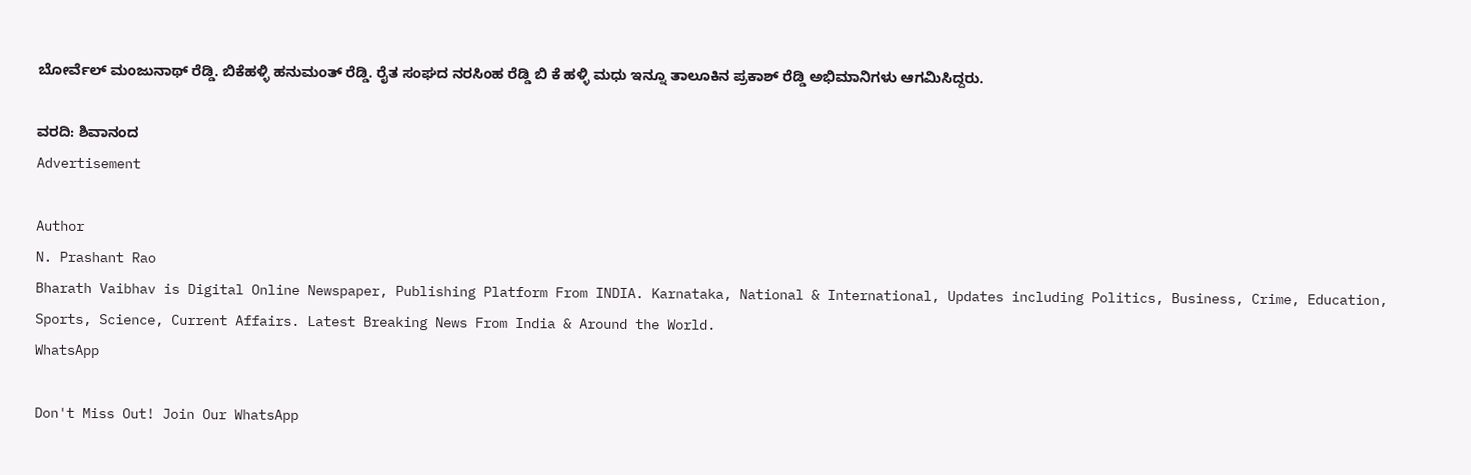ಬೋರ್ವೆಲ್ ಮಂಜುನಾಥ್ ರೆಡ್ಡಿ. ಬಿಕೆಹಳ್ಳಿ ಹನುಮಂತ್ ರೆಡ್ಡಿ. ರೈತ ಸಂಘದ ನರಸಿಂಹ ರೆಡ್ಡಿ ಬಿ ಕೆ ಹಳ್ಳಿ ಮಧು ಇನ್ನೂ ತಾಲೂಕಿನ ಪ್ರಕಾಶ್ ರೆಡ್ಡಿ ಅಭಿಮಾನಿಗಳು ಆಗಮಿಸಿದ್ದರು.

ವರದಿ: ಶಿವಾನಂದ
Advertisement

Author
N. Prashant Rao
Bharath Vaibhav is Digital Online Newspaper, Publishing Platform From INDIA. Karnataka, National & International, Updates including Politics, Business, Crime, Education, Sports, Science, Current Affairs. Latest Breaking News From India & Around the World.
WhatsApp

Don't Miss Out! Join Our WhatsApp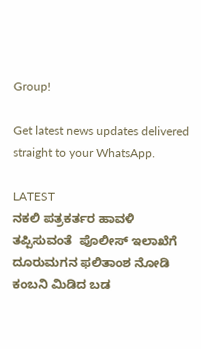Group!

Get latest news updates delivered straight to your WhatsApp.

LATEST
ನಕಲಿ ಪತ್ರಕರ್ತರ ಹಾವಳಿ ತಪ್ಪಿಸುವಂತೆ  ಪೊಲೀಸ್ ಇಲಾಖೆಗೆ ದೂರುಮಗನ ಫಲಿತಾಂಶ ನೋಡಿ ಕಂಬನಿ ಮಿಡಿದ ಬಡ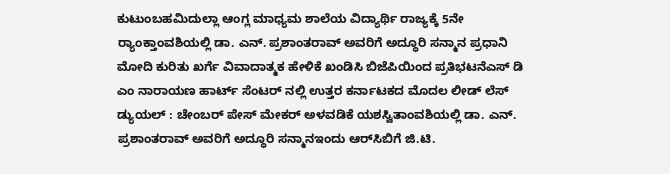ಕುಟುಂಬಹಮಿದುಲ್ಲಾ ಆಂಗ್ಲ ಮಾಧ್ಯಮ ಶಾಲೆಯ ವಿದ್ಯಾರ್ಥಿ ರಾಜ್ಯಕ್ಕೆ 5ನೇ ರ್‍ಯಾಂಕ್ತಾಂವಶಿಯಲ್ಲಿ ಡಾ. ಎನ್. ಪ್ರಶಾಂತರಾವ್ ಅವರಿಗೆ ಅದ್ಧೂರಿ ಸನ್ಮಾನ ಪ್ರಧಾನಿ ಮೋದಿ ಕುರಿತು ಖರ್ಗೆ ವಿವಾದಾತ್ಮಕ ಹೇಳಿಕೆ ಖಂಡಿಸಿ ಬಿಜೆಪಿಯಿಂದ ಪ್ರತಿಭಟನೆಎಸ್ ಡಿ ಎಂ ನಾರಾಯಣ ಹಾರ್ಟ್ ಸೆಂಟರ್ ನಲ್ಲಿ ಉತ್ತರ ಕರ್ನಾಟಕದ ಮೊದಲ ಲೀಡ್ ಲೆಸ್ ಡ್ಯುಯಲ್ : ಚೇಂಬರ್ ಪೇಸ್ ಮೇಕರ್ ಅಳವಡಿಕೆ ಯಶಸ್ವಿತಾಂವಶಿಯಲ್ಲಿ ಡಾ. ಎನ್. ಪ್ರಶಾಂತರಾವ್ ಅವರಿಗೆ ಅದ್ಧೂರಿ ಸನ್ಮಾನಇಂದು ಆರ್‌ಸಿಬಿಗೆ ಜಿ.ಟಿ.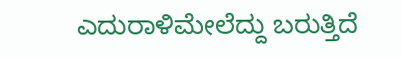ಎದುರಾಳಿಮೇಲೆದ್ದು ಬರುತ್ತಿದೆ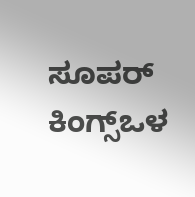ಸೂಪರ್ ಕಿಂಗ್ಸ್ಒಳ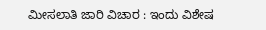ಮೀಸಲಾತಿ ಜಾರಿ ವಿಚಾರ : ಇಂದು ವಿಶೇಷ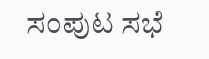ಸಂಪುಟ ಸಭೆ